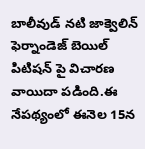బాలీవుడ్ నటి జాక్వెలిన్ ఫెర్నాండెజ్ బెయిల్ పిటిషన్ పై విచారణ వాయిదా పడింది.ఈ నేపథ్యంలో ఈనెల 15న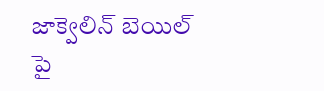జాక్వెలిన్ బెయిల్ పై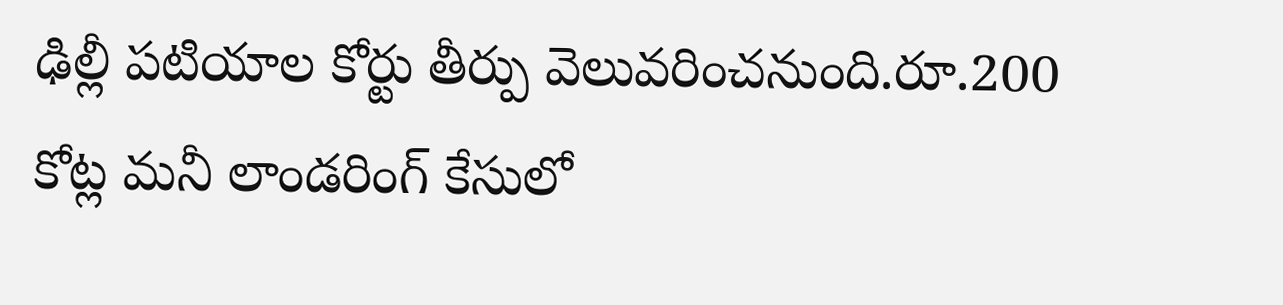ఢిల్లీ పటియాల కోర్టు తీర్పు వెలువరించనుంది.రూ.200 కోట్ల మనీ లాండరింగ్ కేసులో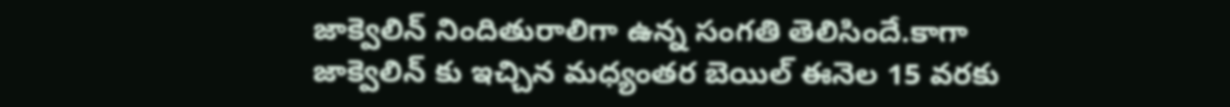జాక్వెలిన్ నిందితురాలిగా ఉన్న సంగతి తెలిసిందే.కాగా జాక్వెలిన్ కు ఇచ్చిన మధ్యంతర బెయిల్ ఈనెల 15 వరకు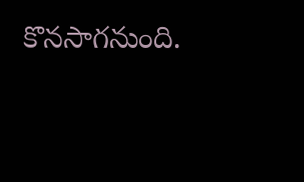కొనసాగనుంది.